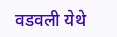वडवली येथे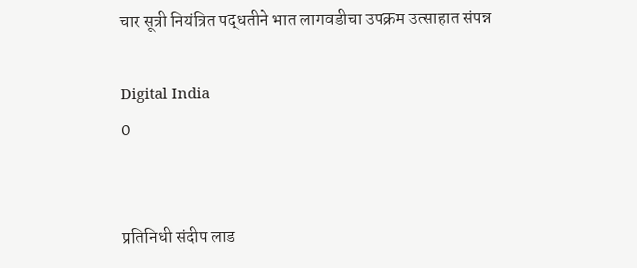चार सूत्री नियंत्रित पद्धतीने भात लागवडीचा उपक्रम उत्साहात संपन्न

Digital India
0


प्रतिनिधी संदीप लाड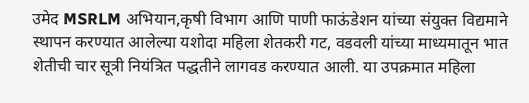उमेद MSRLM अभियान,कृषी विभाग आणि पाणी फाऊंडेशन यांच्या संयुक्त विद्यमाने स्थापन करण्यात आलेल्या यशोदा महिला शेतकरी गट, वडवली यांच्या माध्यमातून भात शेतीची चार सूत्री नियंत्रित पद्धतीने लागवड करण्यात आली. या उपक्रमात महिला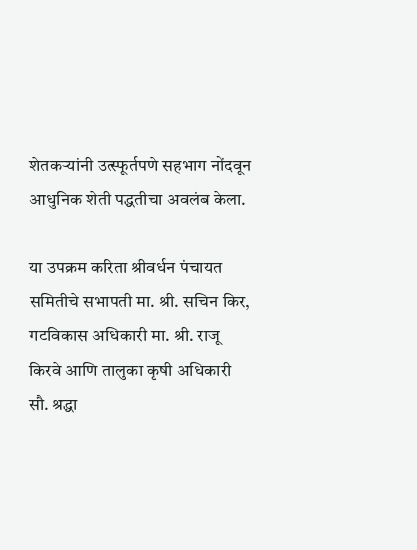शेतकऱ्यांनी उत्स्फूर्तपणे सहभाग नोंदवून आधुनिक शेती पद्धतीचा अवलंब केला.

या उपक्रम करिता श्रीवर्धन पंचायत समितीचे सभापती मा. श्री. सचिन किर, गटविकास अधिकारी मा. श्री. राजू किरवे आणि तालुका कृषी अधिकारी सौ. श्रद्धा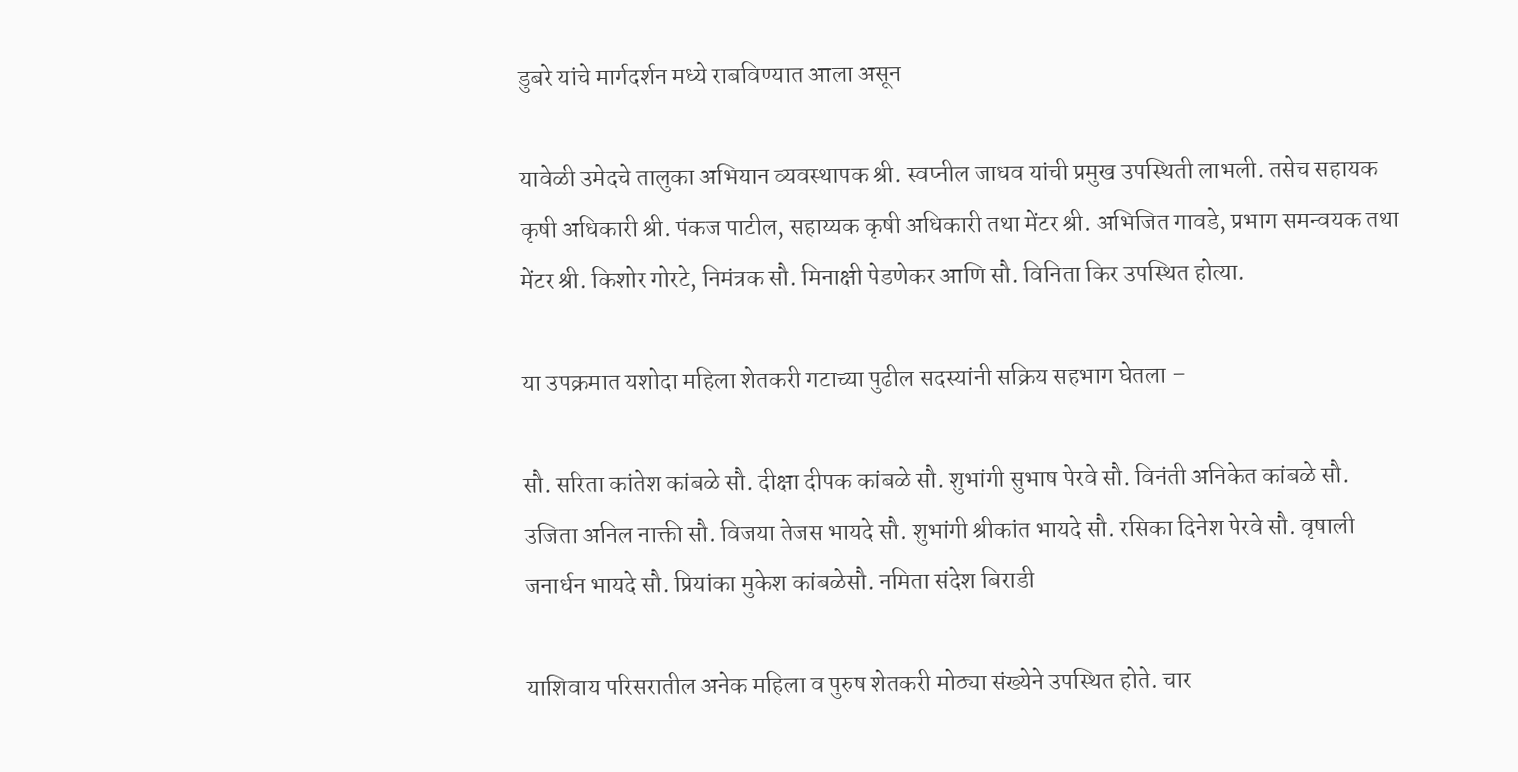डुबरे यांचे मार्गदर्शन मध्ये राबविण्यात आला असून

यावेळी उमेदचे तालुका अभियान व्यवस्थापक श्री. स्वप्नील जाधव यांची प्रमुख उपस्थिती लाभली. तसेच सहायक कृषी अधिकारी श्री. पंकज पाटील, सहाय्यक कृषी अधिकारी तथा मेंटर श्री. अभिजित गावडे, प्रभाग समन्वयक तथा मेंटर श्री. किशोर गोरटे, निमंत्रक सौ. मिनाक्षी पेडणेकर आणि सौ. विनिता किर उपस्थित होत्या.

या उपक्रमात यशोदा महिला शेतकरी गटाच्या पुढील सदस्यांनी सक्रिय सहभाग घेतला –

सौ. सरिता कांतेश कांबळे सौ. दीक्षा दीपक कांबळे सौ. शुभांगी सुभाष पेरवे सौ. विनंती अनिकेत कांबळे सौ. उजिता अनिल नाक्ती सौ. विजया तेजस भायदे सौ. शुभांगी श्रीकांत भायदे सौ. रसिका दिनेश पेरवे सौ. वृषाली जनार्धन भायदे सौ. प्रियांका मुकेश कांबळेसौ. नमिता संदेश बिराडी

याशिवाय परिसरातील अनेक महिला व पुरुष शेतकरी मोठ्या संख्येने उपस्थित होते. चार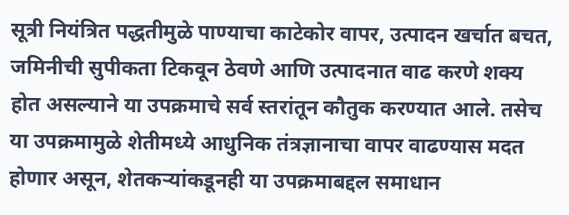सूत्री नियंत्रित पद्धतीमुळे पाण्याचा काटेकोर वापर, उत्पादन खर्चात बचत, जमिनीची सुपीकता टिकवून ठेवणे आणि उत्पादनात वाढ करणे शक्य होत असल्याने या उपक्रमाचे सर्व स्तरांतून कौतुक करण्यात आले. तसेच या उपक्रमामुळे शेतीमध्ये आधुनिक तंत्रज्ञानाचा वापर वाढण्यास मदत होणार असून, शेतकऱ्यांकडूनही या उपक्रमाबद्दल समाधान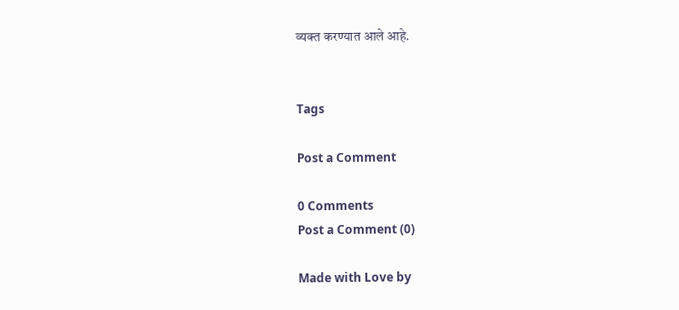व्यक्त करण्यात आले आहे.


Tags

Post a Comment

0 Comments
Post a Comment (0)

Made with Love by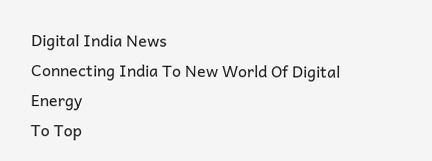Digital India News
Connecting India To New World Of Digital Energy
To Top